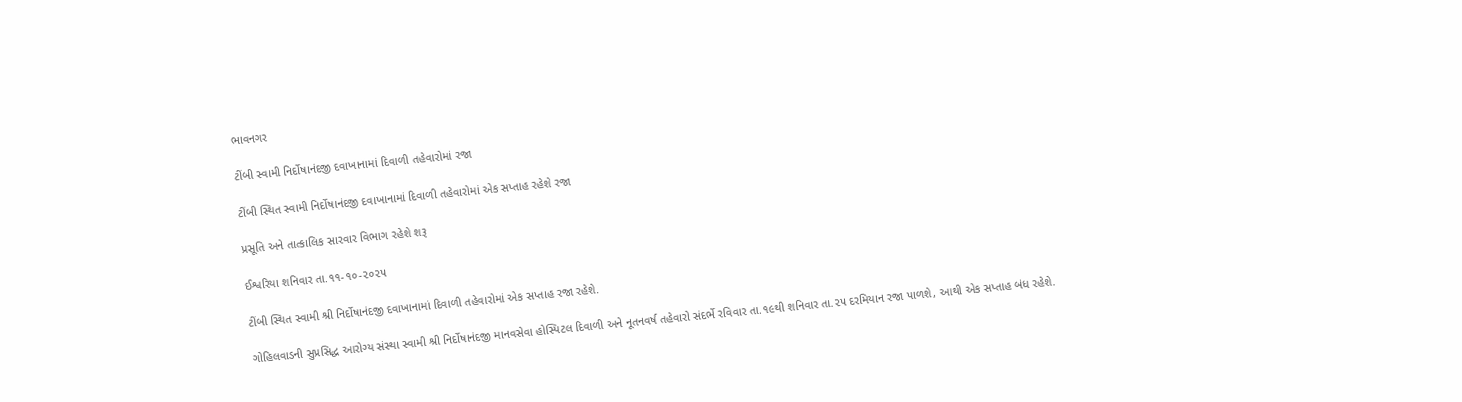ભાવનગર

ટીંબી સ્વામી નિર્દોષાનંદજી દવાખાનામાં દિવાળી તહેવારોમાં રજા

ટીંબી સ્થિત સ્વામી નિર્દોષાનંદજી દવાખાનામાં દિવાળી તહેવારોમાં એક સપ્તાહ રહેશે રજા

પ્રસૂતિ અને તાત્કાલિક સારવાર વિભાગ રહેશે શરૂ

ઈશ્વરિયા શનિવાર તા.૧૧-૧૦-૨૦૨૫

ટીંબી સ્થિત સ્વામી શ્રી નિર્દોષાનંદજી દવાખાનામાં દિવાળી તહેવારોમાં એક સપ્તાહ રજા રહેશે.

ગોહિલવાડની સુપ્રસિદ્ધ આરોગ્ય સંસ્થા સ્વામી શ્રી નિર્દોષાનંદજી માનવસેવા હોસ્પિટલ દિવાળી અને નૂતનવર્ષ તહેવારો સંદર્ભે રવિવાર તા.૧૯થી શનિવાર તા.૨૫ દરમિયાન રજા પાળશે, આથી એક સપ્તાહ બંધ રહેશે.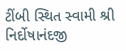ટીંબી સ્થિત સ્વામી શ્રી નિર્દોષાનંદજી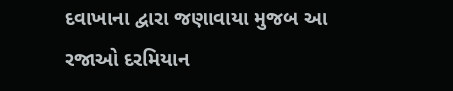દવાખાના દ્વારા જણાવાયા મુજબ આ રજાઓ દરમિયાન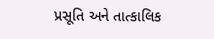પ્રસૂતિ અને તાત્કાલિક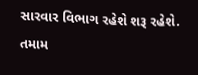સારવાર વિભાગ રહેશે શરૂ રહેશે. તમામ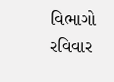વિભાગો રવિવાર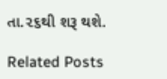તા.૨૬થી શરૂ થશે.

Related Posts